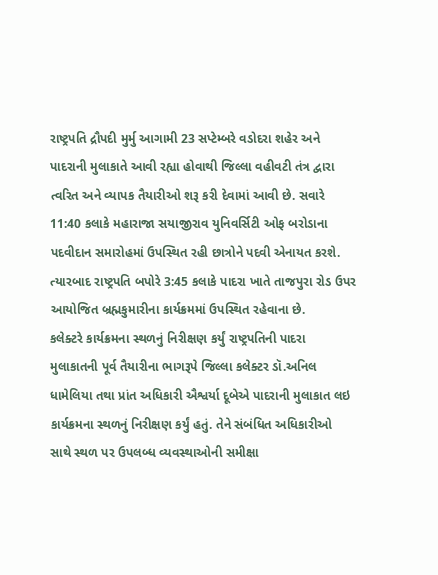રાષ્ટ્રપતિ દ્રૌપદી મુર્મુ આગામી 23 સપ્ટેમ્બરે વડોદરા શહેર અને પાદરાની મુલાકાતે આવી રહ્યા હોવાથી જિલ્લા વહીવટી તંત્ર દ્વારા ત્વરિત અને વ્યાપક તૈયારીઓ શરૂ કરી દેવામાં આવી છે. સવારે 11:40 કલાકે મહારાજા સયાજીરાવ યુનિવર્સિટી ઓફ બરોડાના પદવીદાન સમારોહમાં ઉપસ્થિત રહી છાત્રોને પદવી એનાયત કરશે. ત્યારબાદ રાષ્ટ્રપતિ બપોરે 3:45 કલાકે પાદરા ખાતે તાજપુરા રોડ ઉપર આયોજિત બ્રહ્મકુમારીના કાર્યક્રમમાં ઉપસ્થિત રહેવાના છે.
કલેક્ટરે કાર્યક્રમના સ્થળનું નિરીક્ષણ કર્યું રાષ્ટ્રપતિની પાદરા મુલાકાતની પૂર્વ તૈયારીના ભાગરૂપે જિલ્લા કલેક્ટર ડૉ.અનિલ ધામેલિયા તથા પ્રાંત અધિકારી ઐશ્વર્યા દૂબેએ પાદરાની મુલાકાત લઇ કાર્યક્રમના સ્થળનું નિરીક્ષણ કર્યું હતું. તેને સંબંધિત અધિકારીઓ સાથે સ્થળ પર ઉપલબ્ધ વ્યવસ્થાઓની સમીક્ષા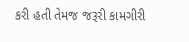કરી હતી તેમજ જરૂરી કામગીરી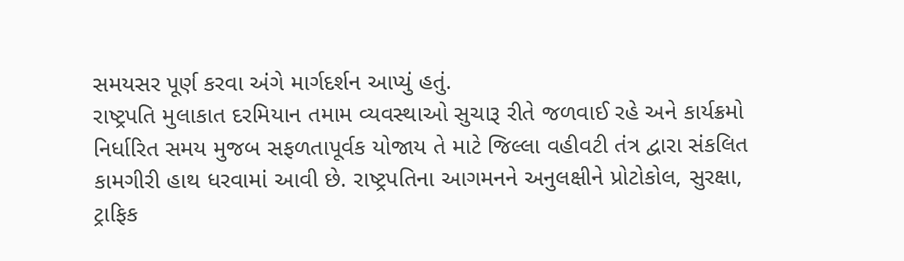સમયસર પૂર્ણ કરવા અંગે માર્ગદર્શન આપ્યું હતું.
રાષ્ટ્રપતિ મુલાકાત દરમિયાન તમામ વ્યવસ્થાઓ સુચારૂ રીતે જળવાઈ રહે અને કાર્યક્રમો નિર્ધારિત સમય મુજબ સફળતાપૂર્વક યોજાય તે માટે જિલ્લા વહીવટી તંત્ર દ્વારા સંકલિત કામગીરી હાથ ધરવામાં આવી છે. રાષ્ટ્રપતિના આગમનને અનુલક્ષીને પ્રોટોકોલ, સુરક્ષા, ટ્રાફિક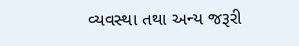વ્યવસ્થા તથા અન્ય જરૂરી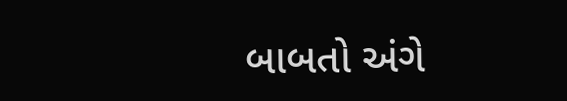બાબતો અંગે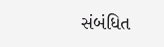સંબંધિત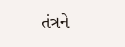તંત્રને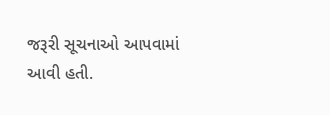જરૂરી સૂચનાઓ આપવામાં આવી હતી.